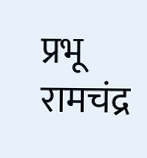प्रभू रामचंद्र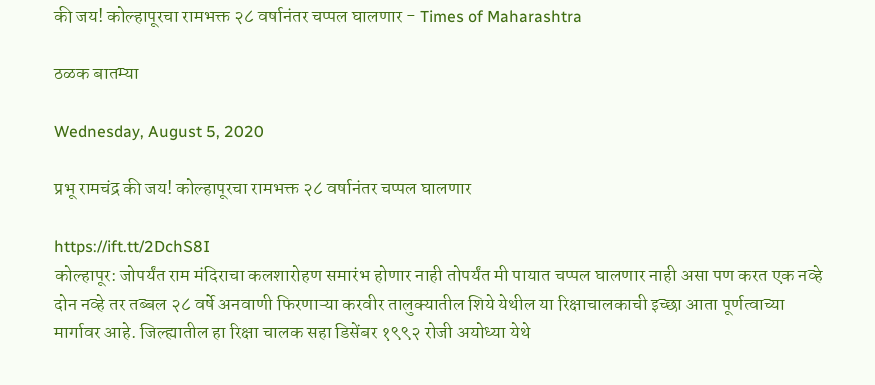की जय! कोल्हापूरचा रामभक्त २८ वर्षानंतर चप्पल घालणार - Times of Maharashtra

ठळक बातम्या

Wednesday, August 5, 2020

प्रभू रामचंद्र की जय! कोल्हापूरचा रामभक्त २८ वर्षानंतर चप्पल घालणार

https://ift.tt/2DchS8I
कोल्हापूर: जोपर्यंत राम मंदिराचा कलशारोहण समारंभ होणार नाही तोपर्यंत मी पायात चप्पल घालणार नाही असा पण करत एक नव्हे दोन नव्हे तर तब्बल २८ वर्षे अनवाणी फिरणाऱ्या करवीर तालुक्यातील शिये येथील या रिक्षाचालकाची इच्छा आता पूर्णत्वाच्या मार्गावर आहे. जिल्ह्यातील हा रिक्षा चालक सहा डिसेंबर १९९२ रोजी अयोध्या येथे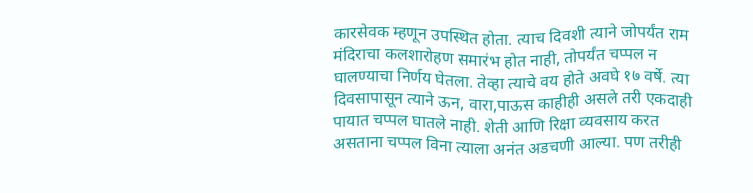कारसेवक म्हणून उपस्थित होता. त्याच दिवशी त्याने जोपर्यंत राम मंदिराचा कलशारोहण समारंभ होत नाही, तोपर्यंत चप्पल न घालण्याचा निर्णय घेतला. तेव्हा त्याचे वय होते अवघे १७ वर्षे. त्या दिवसापासून त्याने ऊन, वारा,पाऊस काहीही असले तरी एकदाही पायात चप्पल घातले नाही. शेती आणि रिक्षा व्यवसाय करत असताना चप्पल विना त्याला अनंत अडचणी आल्या. पण तरीही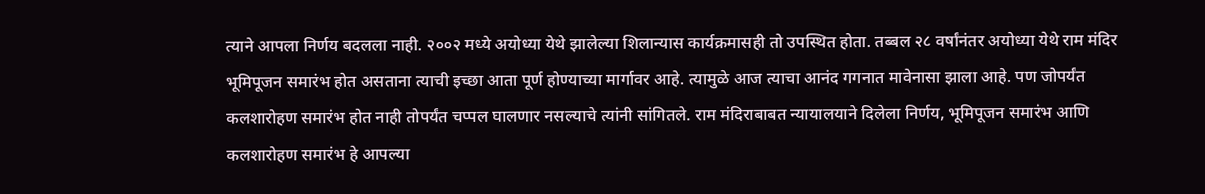त्याने आपला निर्णय बदलला नाही. २००२ मध्ये अयोध्या येथे झालेल्या शिलान्यास कार्यक्रमासही तो उपस्थित होता. तब्बल २८ वर्षांनंतर अयोध्या येथे राम मंदिर भूमिपूजन समारंभ होत असताना त्याची इच्छा आता पूर्ण होण्याच्या मार्गावर आहे. त्यामुळे आज त्याचा आनंद गगनात मावेनासा झाला आहे. पण जोपर्यंत कलशारोहण समारंभ होत नाही तोपर्यंत चप्पल घालणार नसल्याचे त्यांनी सांगितले. राम मंदिराबाबत न्यायालयाने दिलेला निर्णय, भूमिपूजन समारंभ आणि कलशारोहण समारंभ हे आपल्या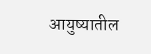आयुष्यातील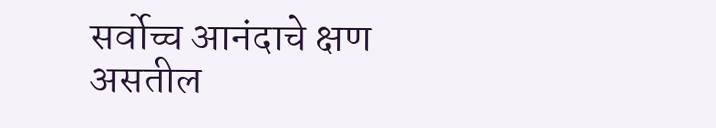सर्वोच्च आनंदाचे क्षण असतील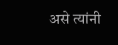असे त्यांनी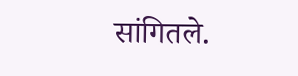सांगितले.